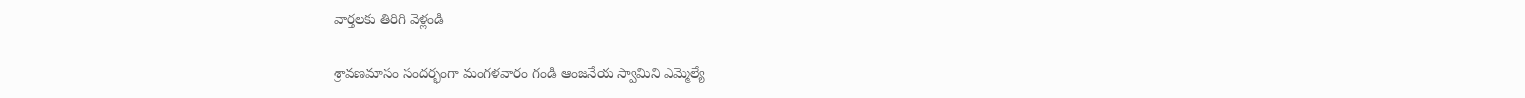వార్తలకు తిరిగి వెళ్లండి

శ్రావణమాసం సందర్భంగా మంగళవారం గండి ఆంజనేయ స్వామిని ఎమ్మెల్యే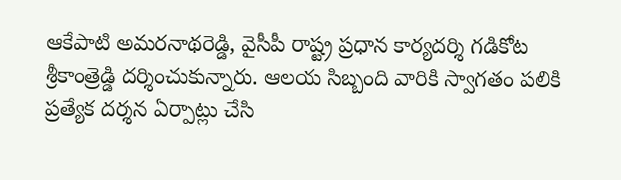ఆకేపాటి అమరనాథరెడ్డి, వైసీపీ రాష్ట్ర ప్రధాన కార్యదర్శి గడికోట శ్రీకాంత్రెడ్డి దర్శించుకున్నారు. ఆలయ సిబ్బంది వారికి స్వాగతం పలికి ప్రత్యేక దర్శన ఏర్పాట్లు చేసి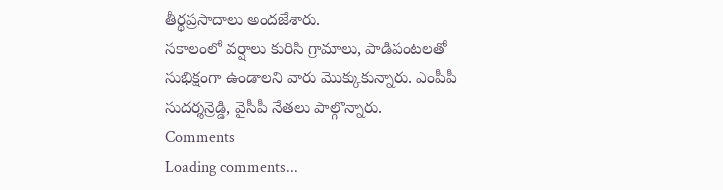తీర్థప్రసాదాలు అందజేశారు.
సకాలంలో వర్షాలు కురిసి గ్రామాలు, పాడిపంటలతో సుభిక్షంగా ఉండాలని వారు మొక్కుకున్నారు. ఎంపీపీ సుదర్శన్రెడ్డి, వైసీపీ నేతలు పాల్గొన్నారు.
Comments
Loading comments...